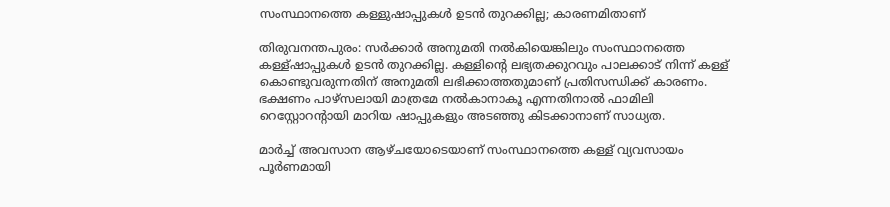സംസ്ഥാനത്തെ കള്ളുഷാപ്പുകള്‍ ഉടന്‍ തുറക്കില്ല; കാരണമിതാണ്

തിരുവനന്തപുരം: സര്‍ക്കാര്‍ അനുമതി നല്‍കിയെങ്കിലും സംസ്ഥാനത്തെ കള്ള്ഷാപ്പുകള്‍ ഉടന്‍ തുറക്കില്ല. കള്ളിന്റെ ലഭ്യതക്കുറവും പാലക്കാട് നിന്ന് കള്ള് കൊണ്ടുവരുന്നതിന് അനുമതി ലഭിക്കാത്തതുമാണ് പ്രതിസന്ധിക്ക് കാരണം. ഭക്ഷണം പാഴ്സലായി മാത്രമേ നല്‍കാനാകൂ എന്നതിനാല്‍ ഫാമിലി റെസ്റ്റോറന്റായി മാറിയ ഷാപ്പുകളും അടഞ്ഞു കിടക്കാനാണ് സാധ്യത.

മാര്‍ച്ച് അവസാന ആഴ്ചയോടെയാണ് സംസ്ഥാനത്തെ കള്ള് വ്യവസായം പൂര്‍ണമായി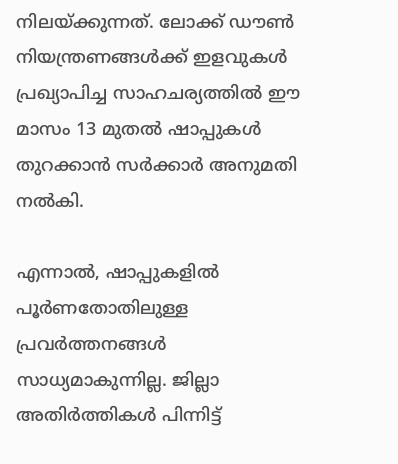നിലയ്ക്കുന്നത്. ലോക്ക് ഡൗണ്‍ നിയന്ത്രണങ്ങള്‍ക്ക് ഇളവുകള്‍ പ്രഖ്യാപിച്ച സാഹചര്യത്തില്‍ ഈ മാസം 13 മുതല്‍ ഷാപ്പുകള്‍ തുറക്കാന്‍ സര്‍ക്കാര്‍ അനുമതി നല്‍കി.

എന്നാല്‍, ഷാപ്പുകളില്‍ പൂര്‍ണതോതിലുള്ള പ്രവര്‍ത്തനങ്ങള്‍ സാധ്യമാകുന്നില്ല. ജില്ലാ അതിര്‍ത്തികള്‍ പിന്നിട്ട്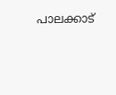പാലക്കാട്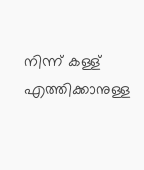നിന്ന് കള്ള് എത്തിക്കാനുള്ള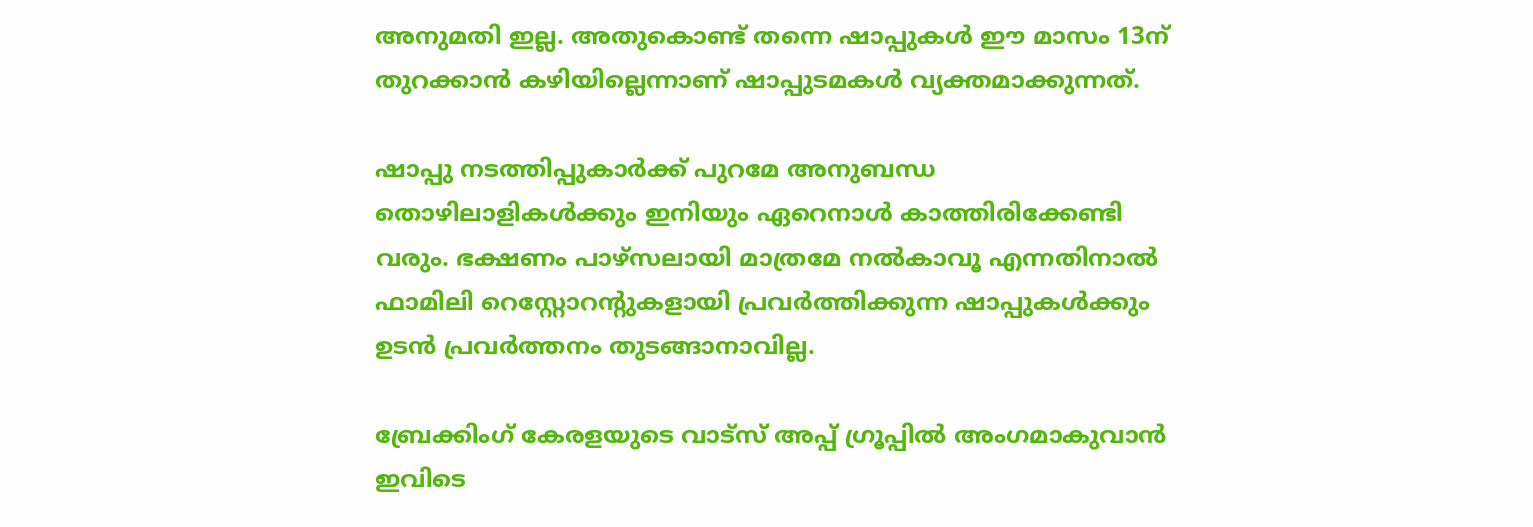അനുമതി ഇല്ല. അതുകൊണ്ട് തന്നെ ഷാപ്പുകള്‍ ഈ മാസം 13ന് തുറക്കാന്‍ കഴിയില്ലെന്നാണ് ഷാപ്പുടമകള്‍ വ്യക്തമാക്കുന്നത്.

ഷാപ്പു നടത്തിപ്പുകാര്‍ക്ക് പുറമേ അനുബന്ധ തൊഴിലാളികള്‍ക്കും ഇനിയും ഏറെനാള്‍ കാത്തിരിക്കേണ്ടി വരും. ഭക്ഷണം പാഴ്സലായി മാത്രമേ നല്‍കാവൂ എന്നതിനാല്‍ ഫാമിലി റെസ്റ്റോറന്റുകളായി പ്രവര്‍ത്തിക്കുന്ന ഷാപ്പുകള്‍ക്കും ഉടന്‍ പ്രവര്‍ത്തനം തുടങ്ങാനാവില്ല.

ബ്രേക്കിംഗ് കേരളയുടെ വാട്സ് അപ്പ് ഗ്രൂപ്പിൽ അംഗമാകുവാൻ ഇവിടെ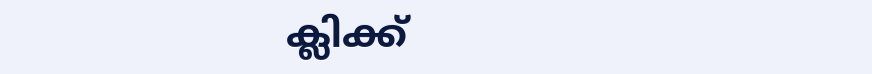ക്ലിക്ക്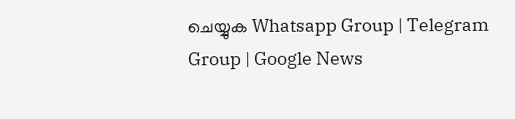ചെയ്യുക Whatsapp Group | Telegram Group | Google News